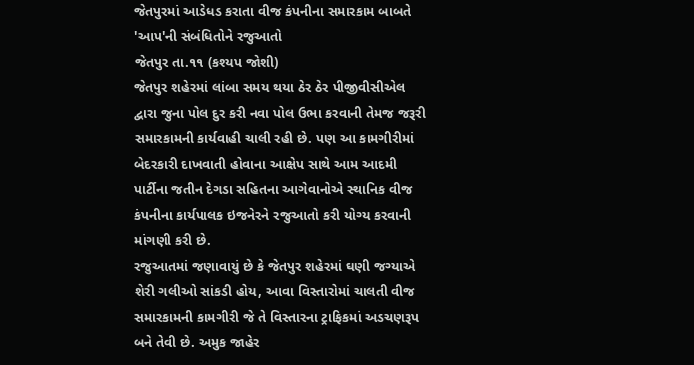જેતપુરમાં આડેધડ કરાતા વીજ કંપનીના સમારકામ બાબતે 'આપ'ની સંબંધિતોને રજુઆતો
જેતપુર તા.૧૧ (કશ્યપ જોશી)
જેતપુર શહેરમાં લાંબા સમય થયા ઠેર ઠેર પીજીવીસીએલ દ્વારા જુના પોલ દુર કરી નવા પોલ ઉભા કરવાની તેમજ જરૂરી સમારકામની કાર્યવાહી ચાલી રહી છે. પણ આ કામગીરીમાં બેદરકારી દાખવાતી હોવાના આક્ષેપ સાથે આમ આદમી પાર્ટીના જતીન દેગડા સહિતના આગેવાનોએ સ્થાનિક વીજ કંપનીના કાર્યપાલક ઇજનેરને રજુઆતો કરી યોગ્ય કરવાની માંગણી કરી છે.
રજુઆતમાં જણાવાયું છે કે જેતપુર શહેરમાં ઘણી જગ્યાએ શેરી ગલીઓ સાંકડી હોય, આવા વિસ્તારોમાં ચાલતી વીજ સમારકામની કામગીરી જે તે વિસ્તારના ટ્રાફિકમાં અડચણરૂપ બને તેવી છે. અમુક જાહેર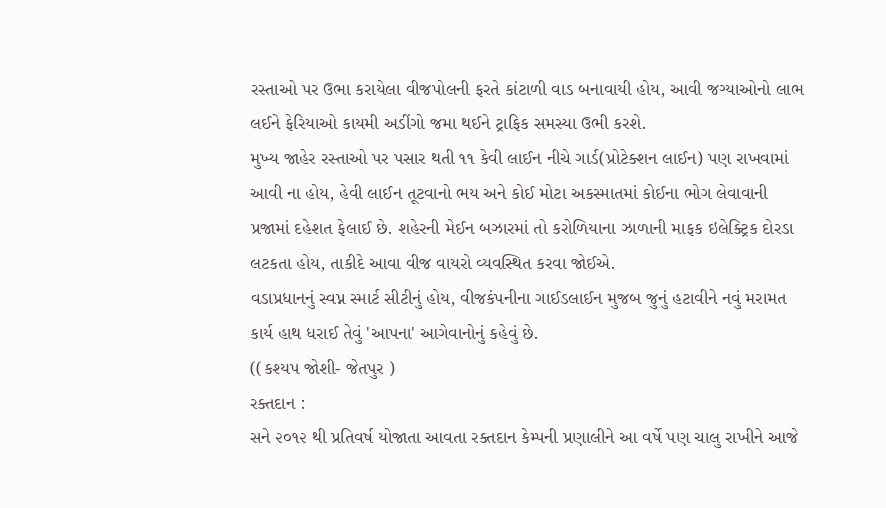રસ્તાઓ પર ઉભા કરાયેલા વીજપોલની ફરતે કાંટાળી વાડ બનાવાયી હોય, આવી જગ્યાઓનો લાભ લઈને ફેરિયાઓ કાયમી અડીંગો જમા થઈને ટ્રાફિક સમસ્યા ઉભી કરશે.
મુખ્ય જાહેર રસ્તાઓ પર પસાર થતી ૧૧ કેવી લાઈન નીચે ગાર્ડ(પ્રોટેક્શન લાઈન) પણ રાખવામાં આવી ના હોય, હેવી લાઈન તૂટવાનો ભય અને કોઈ મોટા અકસ્માતમાં કોઈના ભોગ લેવાવાની પ્રજામાં દહેશત ફેલાઈ છે. શહેરની મેઈન બઝારમાં તો કરોળિયાના ઝાળાની માફક ઇલેક્ટ્રિક દોરડા લટકતા હોય, તાકીદે આવા વીજ વાયરો વ્યવસ્થિત કરવા જોઈએ.
વડાપ્રધાનનું સ્વપ્ન સ્માર્ટ સીટીનું હોય, વીજકંપનીના ગાઈડલાઈન મુજબ જુનું હટાવીને નવું મરામત કાર્ય હાથ ધરાઈ તેવું 'આપના' આગેવાનોનું કહેવું છે.
((કશ્યપ જોશી- જેતપુર )
રક્તદાન :
સને ૨૦૧૨ થી પ્રતિવર્ષ યોજાતા આવતા રક્તદાન કેમ્પની પ્રણાલીને આ વર્ષે પણ ચાલુ રાખીને આજે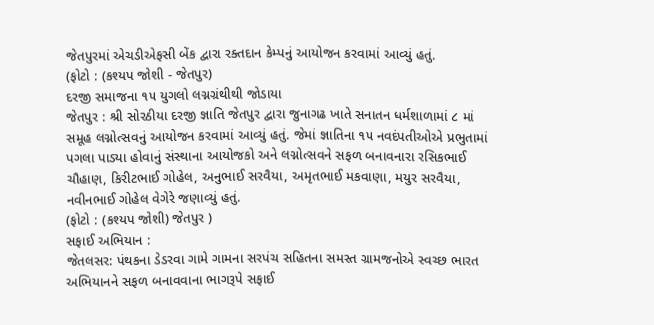જેતપુરમાં એચડીએફસી બેંક દ્વારા રક્તદાન કેમ્પનું આયોજન કરવામાં આવ્યું હતું.
(ફોટો : (કશ્યપ જોશી - જેતપુર)
દરજી સમાજના ૧૫ યુગલો લગ્નગ્રંથીથી જોડાયા
જેતપુર : શ્રી સોરઠીયા દરજી જ્ઞાતિ જેતપુર દ્વારા જુનાગઢ ખાતે સનાતન ધર્મશાળામાં ૮ માં સમૂહ લગ્નોત્સવનું આયોજન કરવામાં આવ્યું હતું. જેમાં જ્ઞાતિના ૧૫ નવદંપતીઓએ પ્રભુતામાં પગલા પાડ્યા હોવાનું સંસ્થાના આયોજકો અને લગ્નોત્સવને સફળ બનાવનારા રસિકભાઈ ચૌહાણ, કિરીટભાઈ ગોહેલ, અનુભાઈ સરવૈયા, અમૃતભાઈ મકવાણા, મયુર સરવૈયા, નવીનભાઈ ગોહેલ વેગેરે જણાવ્યું હતું.
(ફોટો : (કશ્યપ જોશી) જેતપુર )
સફાઈ અભિયાન :
જેતલસર: પંથકના ડેડરવા ગામે ગામના સરપંચ સહિતના સમસ્ત ગ્રામજનોએ સ્વચ્છ ભારત અભિયાનને સફળ બનાવવાના ભાગરૂપે સફાઈ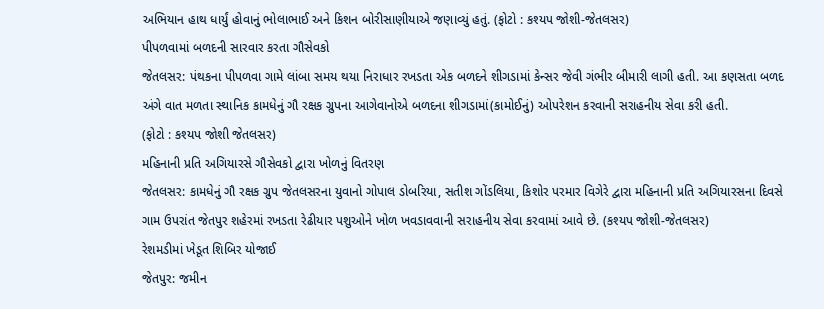અભિયાન હાથ ધાર્યું હોવાનું ભોલાભાઈ અને કિશન બોરીસાણીયાએ જણાવ્યું હતું. (ફોટો : કશ્યપ જોશી-જેતલસર)
પીપળવામાં બળદની સારવાર કરતા ગૌસેવકો
જેતલસર: પંથકના પીપળવા ગામે લાંબા સમય થયા નિરાધાર રખડતા એક બળદને શીગડામાં કેન્સર જેવી ગંભીર બીમારી લાગી હતી. આ કણસતા બળદ અંગે વાત મળતા સ્થાનિક કામધેનું ગૌ રક્ષક ગ્રુપના આગેવાનોએ બળદના શીગડામાં(કામોઈનું) ઓપરેશન કરવાની સરાહનીય સેવા કરી હતી.
(ફોટો : કશ્યપ જોશી જેતલસર)
મહિનાની પ્રતિ અગિયારસે ગૌસેવકો દ્વારા ખોળનું વિતરણ
જેતલસર: કામધેનું ગૌ રક્ષક ગ્રુપ જેતલસરના યુવાનો ગોપાલ ડોબરિયા, સતીશ ગોંડલિયા, કિશોર પરમાર વિગેરે દ્વારા મહિનાની પ્રતિ અગિયારસના દિવસે ગામ ઉપરાંત જેતપુર શહેરમાં રખડતા રેઢીયાર પશુઓને ખોળ ખવડાવવાની સરાહનીય સેવા કરવામાં આવે છે. (કશ્યપ જોશી-જેતલસર)
રેશમડીમાં ખેડૂત શિબિર યોજાઈ
જેતપુર: જમીન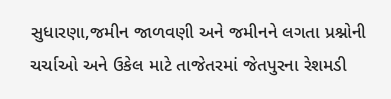સુધારણા,જમીન જાળવણી અને જમીનને લગતા પ્રશ્નોની ચર્ચાઓ અને ઉકેલ માટે તાજેતરમાં જેતપુરના રેશમડી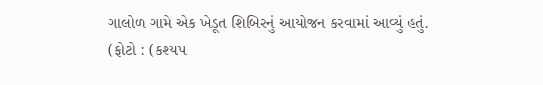ગાલોળ ગામે એક ખેડૂત શિબિરનું આયોજન કરવામાં આવ્યું હતું.
(ફોટો : (કશ્યપ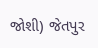જોશી) જેતપુર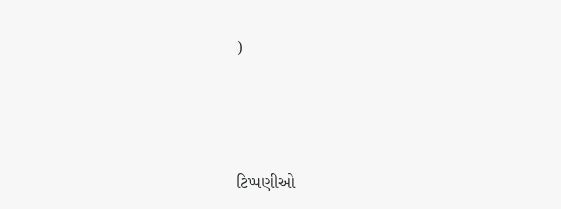)





ટિપ્પણીઓ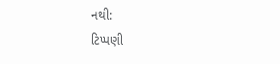નથી:
ટિપ્પણી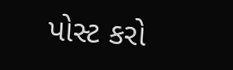પોસ્ટ કરો